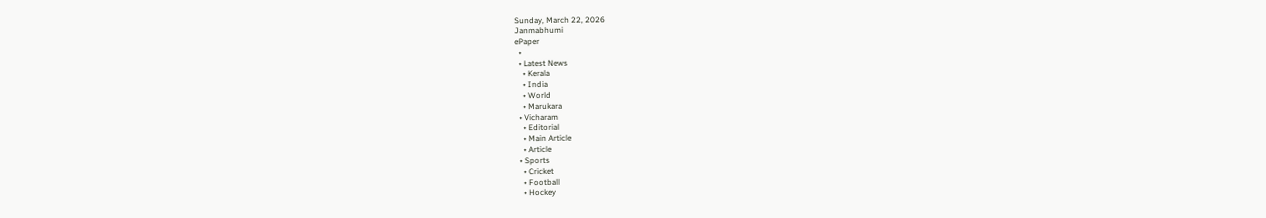Sunday, March 22, 2026
Janmabhumi
ePaper
  •
  • Latest News
    • Kerala
    • India
    • World
    • Marukara
  • Vicharam
    • Editorial
    • Main Article
    • Article
  • Sports
    • Cricket
    • Football
    • Hockey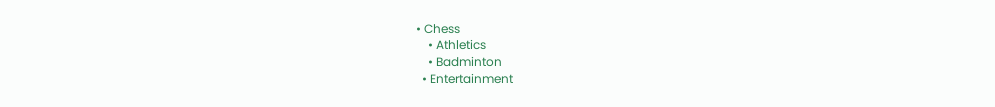• Chess
    • Athletics
    • Badminton
  • Entertainment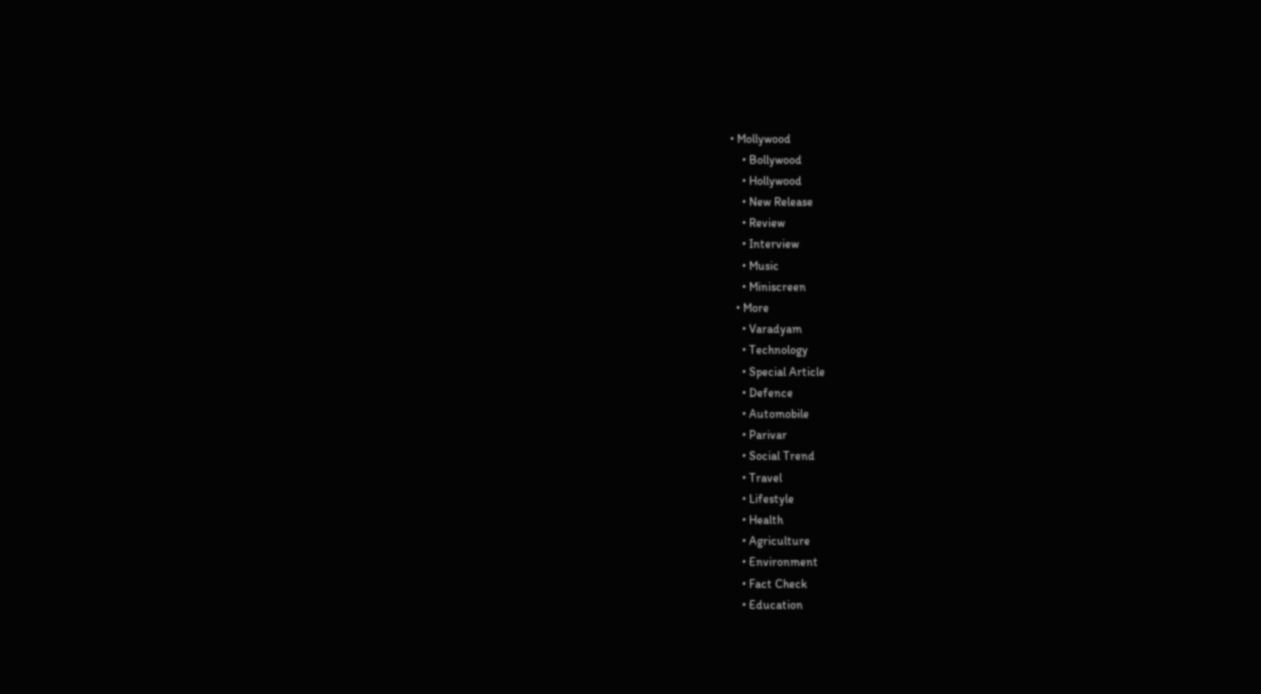• Mollywood
    • Bollywood
    • Hollywood
    • New Release
    • Review
    • Interview
    • Music
    • Miniscreen
  • More
    • Varadyam
    • Technology
    • Special Article
    • Defence
    • Automobile
    • Parivar
    • Social Trend
    • Travel
    • Lifestyle
    • Health
    • Agriculture
    • Environment
    • Fact Check
    • Education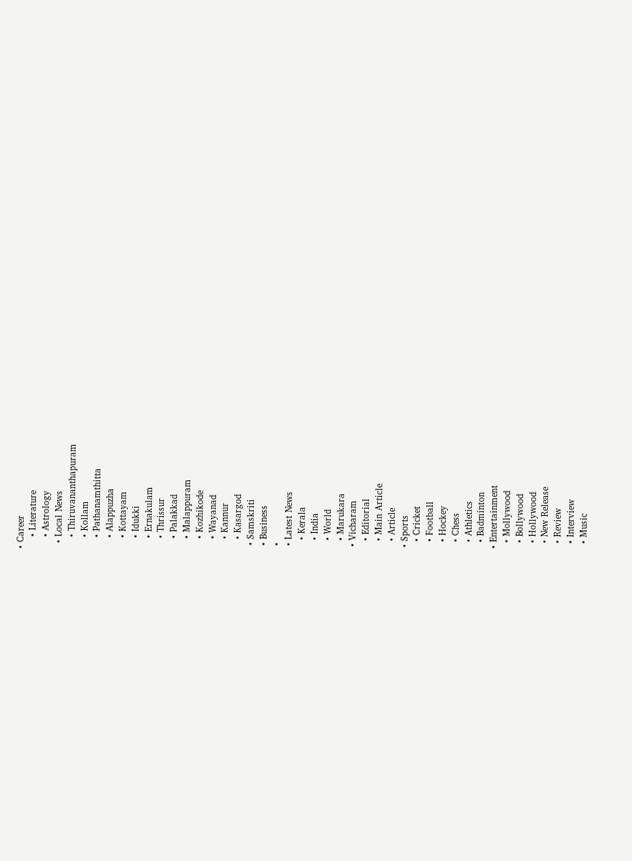• Career
    • Literature
    • Astrology
  • Local News
    • Thiruvananthapuram
    • Kollam
    • Pathanamthitta
    • Alappuzha
    • Kottayam
    • Idukki
    • Ernakulam
    • Thrissur
    • Palakkad
    • Malappuram
    • Kozhikode
    • Wayanad
    • Kannur
    • Kasargod
  • Samskriti
  • Business
  •
  • Latest News
    • Kerala
    • India
    • World
    • Marukara
  • Vicharam
    • Editorial
    • Main Article
    • Article
  • Sports
    • Cricket
    • Football
    • Hockey
    • Chess
    • Athletics
    • Badminton
  • Entertainment
    • Mollywood
    • Bollywood
    • Hollywood
    • New Release
    • Review
    • Interview
    • Music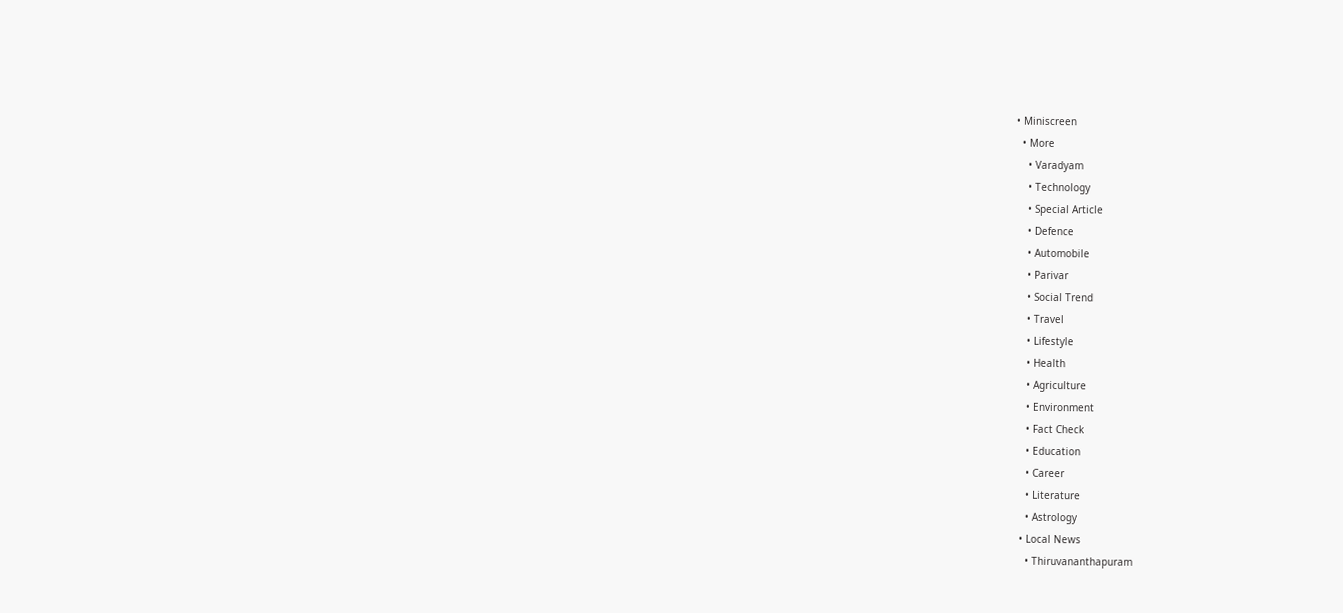• Miniscreen
  • More
    • Varadyam
    • Technology
    • Special Article
    • Defence
    • Automobile
    • Parivar
    • Social Trend
    • Travel
    • Lifestyle
    • Health
    • Agriculture
    • Environment
    • Fact Check
    • Education
    • Career
    • Literature
    • Astrology
  • Local News
    • Thiruvananthapuram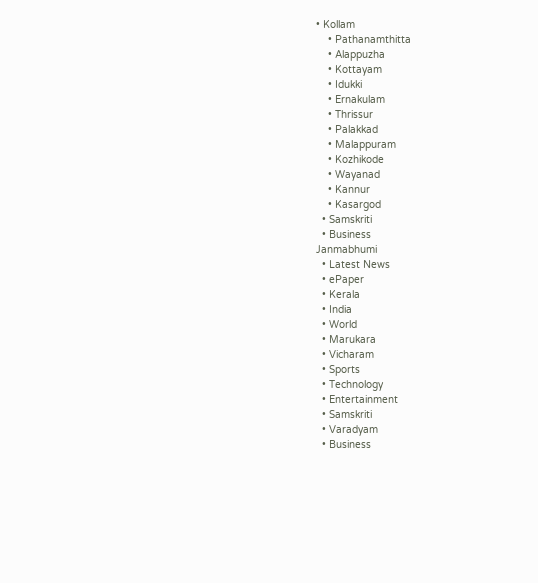• Kollam
    • Pathanamthitta
    • Alappuzha
    • Kottayam
    • Idukki
    • Ernakulam
    • Thrissur
    • Palakkad
    • Malappuram
    • Kozhikode
    • Wayanad
    • Kannur
    • Kasargod
  • Samskriti
  • Business
Janmabhumi
  • Latest News
  • ePaper
  • Kerala
  • India
  • World
  • Marukara
  • Vicharam
  • Sports
  • Technology
  • Entertainment
  • Samskriti
  • Varadyam
  • Business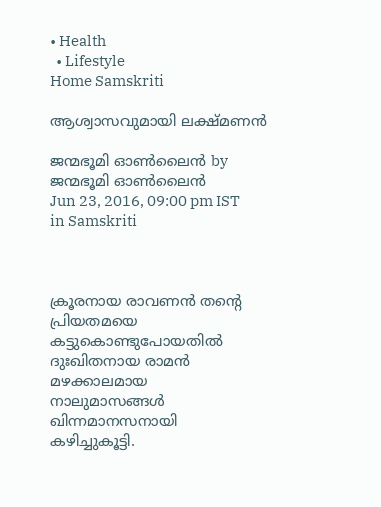• Health
  • Lifestyle
Home Samskriti

ആശ്വാസവുമായി ലക്ഷ്മണന്‍

ജന്മഭൂമി ഓണ്‍ലൈന്‍ by ജന്മഭൂമി ഓണ്‍ലൈന്‍
Jun 23, 2016, 09:00 pm IST
in Samskriti



ക്രൂരനായ രാവണന്‍ തന്റെ പ്രിയതമയെ കട്ടുകൊണ്ടുപോയതില്‍ ദുഃഖിതനായ രാമന്‍ മഴക്കാലമായ നാലുമാസങ്ങള്‍ ഖിന്നമാനസനായി കഴിച്ചുകൂട്ടി.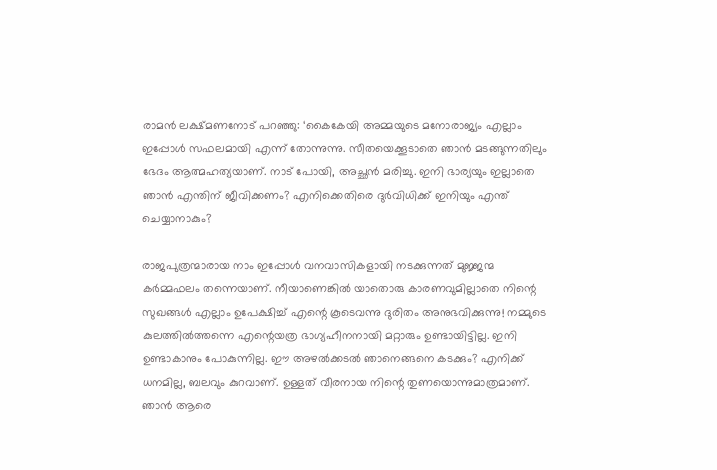രാമന്‍ ലക്ഷ്മണനോട് പറഞ്ഞു: ‘കൈകേയി അമ്മയുടെ മനോരാജ്യം എല്ലാം ഇപ്പോള്‍ സഫലമായി എന്ന് തോന്നുന്നു. സീതയെക്കൂടാതെ ഞാന്‍ മടങ്ങുന്നതിലും ഭേദം ആത്മഹത്യയാണ്. നാട് പോയി, അച്ഛന്‍ മരിച്ചു. ഇനി ഭാര്യയും ഇല്ലാതെ ഞാന്‍ എന്തിന് ജീവിക്കണം? എനിക്കെതിരെ ദുര്‍വിധിക്ക് ഇനിയും എന്ത് ചെയ്യാനാകും?

രാജപുത്രന്മാരായ നാം ഇപ്പോള്‍ വനവാസികളായി നടക്കുന്നത് മുജ്ജന്മ കര്‍മ്മഫലം തന്നെയാണ്. നീയാണെങ്കില്‍ യാതൊരു കാരണവുമില്ലാതെ നിന്റെ സുഖങ്ങള്‍ എല്ലാം ഉപേക്ഷിച്ച് എന്റെ കൂടെവന്നു ദുരിതം അനുഭവിക്കുന്നു! നമ്മുടെ കുലത്തില്‍ത്തന്നെ എന്റെയത്ര ഭാഗ്യഹീനനായി മറ്റാരും ഉണ്ടായിട്ടില്ല. ഇനി ഉണ്ടാകാനും പോകുന്നില്ല. ഈ അഴല്‍ക്കടല്‍ ഞാനെങ്ങനെ കടക്കും? എനിക്ക് ധനമില്ല, ബലവും കുറവാണ്. ഉള്ളത് വീരനായ നിന്റെ തുണയൊന്നുമാത്രമാണ്. ഞാന്‍ ആരെ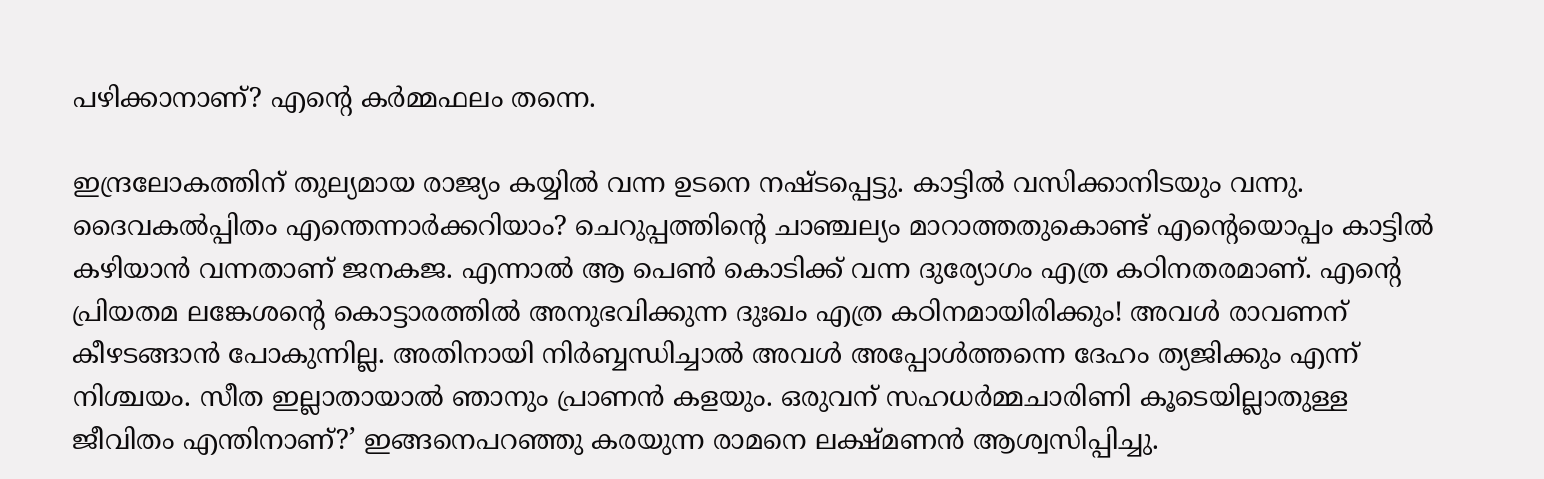പഴിക്കാനാണ്? എന്റെ കര്‍മ്മഫലം തന്നെ.

ഇന്ദ്രലോകത്തിന് തുല്യമായ രാജ്യം കയ്യില്‍ വന്ന ഉടനെ നഷ്ടപ്പെട്ടു. കാട്ടില്‍ വസിക്കാനിടയും വന്നു. ദൈവകല്‍പ്പിതം എന്തെന്നാര്‍ക്കറിയാം? ചെറുപ്പത്തിന്റെ ചാഞ്ചല്യം മാറാത്തതുകൊണ്ട് എന്റെയൊപ്പം കാട്ടില്‍ കഴിയാന്‍ വന്നതാണ് ജനകജ. എന്നാല്‍ ആ പെണ്‍ കൊടിക്ക് വന്ന ദുര്യോഗം എത്ര കഠിനതരമാണ്. എന്റെ പ്രിയതമ ലങ്കേശന്റെ കൊട്ടാരത്തില്‍ അനുഭവിക്കുന്ന ദുഃഖം എത്ര കഠിനമായിരിക്കും! അവള്‍ രാവണന് കീഴടങ്ങാന്‍ പോകുന്നില്ല. അതിനായി നിര്‍ബ്ബന്ധിച്ചാല്‍ അവള്‍ അപ്പോള്‍ത്തന്നെ ദേഹം ത്യജിക്കും എന്ന് നിശ്ചയം. സീത ഇല്ലാതായാല്‍ ഞാനും പ്രാണന്‍ കളയും. ഒരുവന് സഹധര്‍മ്മചാരിണി കൂടെയില്ലാതുള്ള ജീവിതം എന്തിനാണ്?’ ഇങ്ങനെപറഞ്ഞു കരയുന്ന രാമനെ ലക്ഷ്മണന്‍ ആശ്വസിപ്പിച്ചു.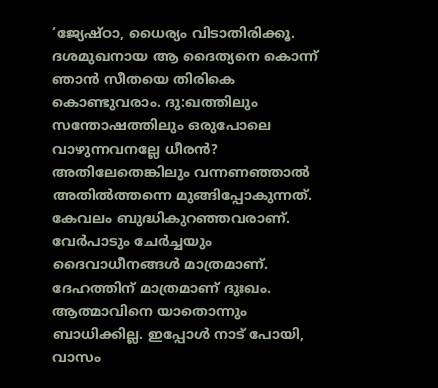‘ജ്യേഷ്ഠാ, ധൈര്യം വിടാതിരിക്കൂ. ദശമുഖനായ ആ ദൈത്യനെ കൊന്ന് ഞാന്‍ സീതയെ തിരികെ കൊണ്ടുവരാം. ദു:ഖത്തിലും സന്തോഷത്തിലും ഒരുപോലെ വാഴുന്നവനല്ലേ ധീരന്‍? അതിലേതെങ്കിലും വന്നണഞ്ഞാല്‍ അതില്‍ത്തന്നെ മുങ്ങിപ്പോകുന്നത്. കേവലം ബുദ്ധികുറഞ്ഞവരാണ്. വേര്‍പാടും ചേര്‍ച്ചയും ദൈവാധീനങ്ങള്‍ മാത്രമാണ്. ദേഹത്തിന് മാത്രമാണ് ദുഃഖം. ആത്മാവിനെ യാതൊന്നും ബാധിക്കില്ല. ഇപ്പോള്‍ നാട് പോയി, വാസം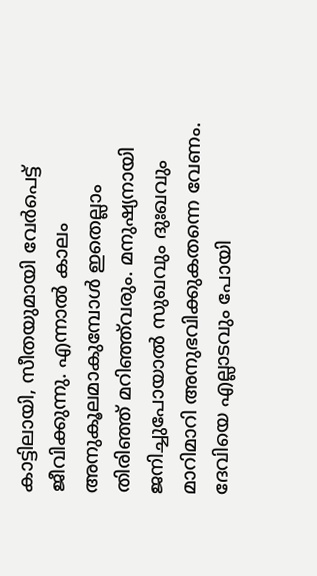കാട്ടിലായി, സീതയുമായി വേര്‍പെട്ട് ജീവിക്കുന്നു. എന്നാല്‍ കാലം അനുകൂലമാകുമ്പോള്‍ ഇതെല്ലാം തിരിഞ്ഞ് മറിഞ്ഞ്‌വരും. മനുഷ്യനായി ജനിച്ചുപോയാല്‍ സുഖവും ദുഃഖവും മാറിമാറി അനുഭവിക്കുകതന്നെ വേണം. ദേവിയെ എല്ലാടവും പോയി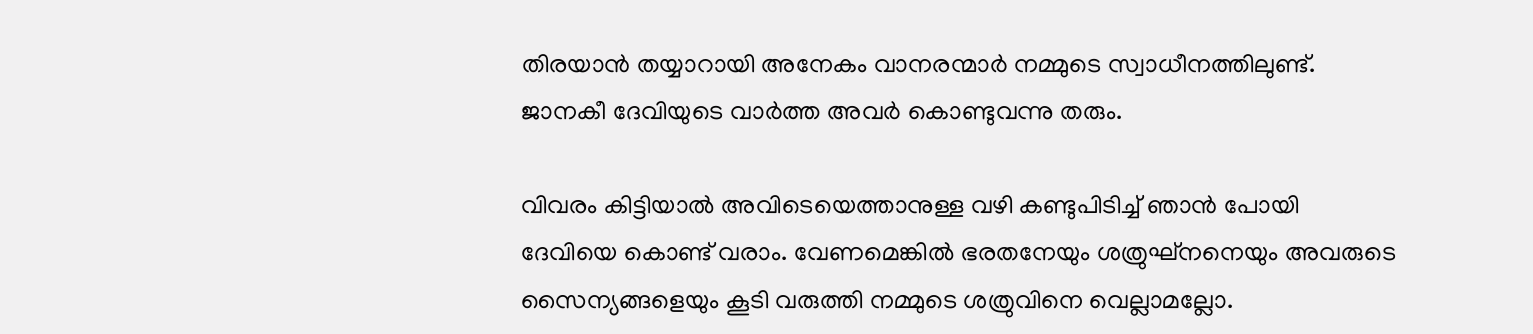തിരയാന്‍ തയ്യാറായി അനേകം വാനരന്മാര്‍ നമ്മുടെ സ്വാധീനത്തിലുണ്ട്. ജാനകീ ദേവിയുടെ വാര്‍ത്ത അവര്‍ കൊണ്ടുവന്നു തരും.

വിവരം കിട്ടിയാല്‍ അവിടെയെത്താനുള്ള വഴി കണ്ടുപിടിച്ച് ഞാന്‍ പോയി ദേവിയെ കൊണ്ട് വരാം. വേണമെങ്കില്‍ ഭരതനേയും ശത്രുഘ്‌നനെയും അവരുടെ സൈന്യങ്ങളെയും കൂടി വരുത്തി നമ്മുടെ ശത്രുവിനെ വെല്ലാമല്ലോ.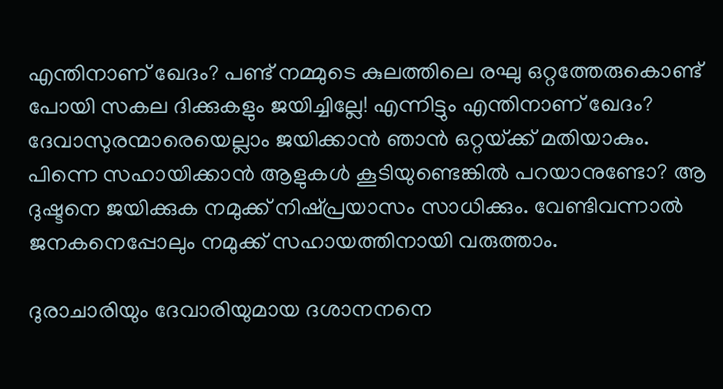എന്തിനാണ് ഖേദം? പണ്ട് നമ്മുടെ കുലത്തിലെ രഘു ഒറ്റത്തേരുകൊണ്ട് പോയി സകല ദിക്കുകളും ജയിച്ചില്ലേ! എന്നിട്ടും എന്തിനാണ് ഖേദം? ദേവാസുരന്മാരെയെല്ലാം ജയിക്കാന്‍ ഞാന്‍ ഒറ്റയ്‌ക്ക് മതിയാകും. പിന്നെ സഹായിക്കാന്‍ ആളുകള്‍ കൂടിയുണ്ടെങ്കില്‍ പറയാനുണ്ടോ? ആ ദുഷ്ടനെ ജയിക്കുക നമുക്ക് നിഷ്പ്രയാസം സാധിക്കും. വേണ്ടിവന്നാല്‍ ജനകനെപ്പോലും നമുക്ക് സഹായത്തിനായി വരുത്താം.

ദുരാചാരിയും ദേവാരിയുമായ ദശാനനനെ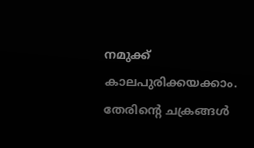നമുക്ക് കാലപുരിക്കയക്കാം. തേരിന്റെ ചക്രങ്ങള്‍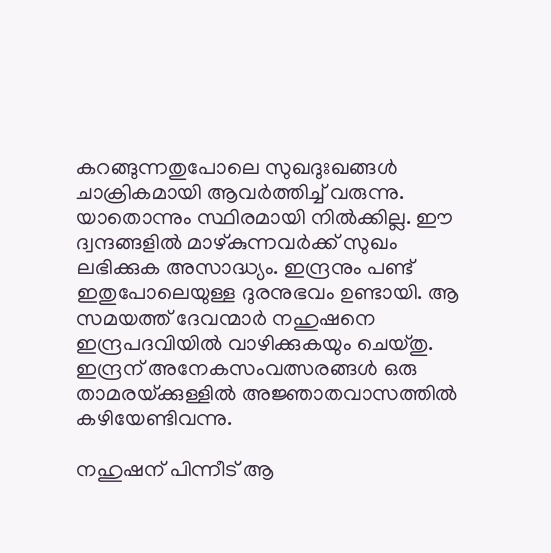കറങ്ങുന്നതുപോലെ സുഖദുഃഖങ്ങള്‍ ചാക്രികമായി ആവര്‍ത്തിച്ച് വരുന്നു. യാതൊന്നും സ്ഥിരമായി നില്‍ക്കില്ല. ഈ ദ്വന്ദങ്ങളില്‍ മാഴ്കുന്നവര്‍ക്ക് സുഖം ലഭിക്കുക അസാദ്ധ്യം. ഇന്ദ്രനും പണ്ട് ഇതുപോലെയുള്ള ദുരനുഭവം ഉണ്ടായി. ആ സമയത്ത് ദേവന്മാര്‍ നഹുഷനെ ഇന്ദ്രപദവിയില്‍ വാഴിക്കുകയും ചെയ്തു. ഇന്ദ്രന് അനേകസംവത്സരങ്ങള്‍ ഒരു താമരയ്‌ക്കുള്ളില്‍ അജ്ഞാതവാസത്തില്‍ കഴിയേണ്ടിവന്നു.

നഹുഷന് പിന്നീട് ആ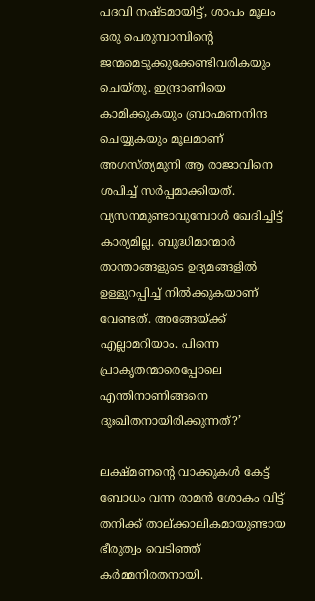പദവി നഷ്ടമായിട്ട്, ശാപം മൂലം ഒരു പെരുമ്പാമ്പിന്റെ ജന്മമെടുക്കുക്കേണ്ടിവരികയും ചെയ്തു. ഇന്ദ്രാണിയെ കാമിക്കുകയും ബ്രാഹ്മണനിന്ദ ചെയ്യുകയും മൂലമാണ് അഗസ്ത്യമുനി ആ രാജാവിനെ ശപിച്ച് സര്‍പ്പമാക്കിയത്. വ്യസനമുണ്ടാവുമ്പോള്‍ ഖേദിച്ചിട്ട് കാര്യമില്ല. ബുദ്ധിമാന്മാര്‍ താന്താങ്ങളുടെ ഉദ്യമങ്ങളില്‍ ഉള്ളുറപ്പിച്ച് നില്‍ക്കുകയാണ് വേണ്ടത്. അങ്ങേയ്‌ക്ക് എല്ലാമറിയാം. പിന്നെ പ്രാകൃതന്മാരെപ്പോലെ എന്തിനാണിങ്ങനെ ദുഃഖിതനായിരിക്കുന്നത്?’

ലക്ഷ്മണന്റെ വാക്കുകള്‍ കേട്ട് ബോധം വന്ന രാമന്‍ ശോകം വിട്ട് തനിക്ക് താല്ക്കാലികമായുണ്ടായ ഭീരുത്വം വെടിഞ്ഞ് കര്‍മ്മനിരതനായി.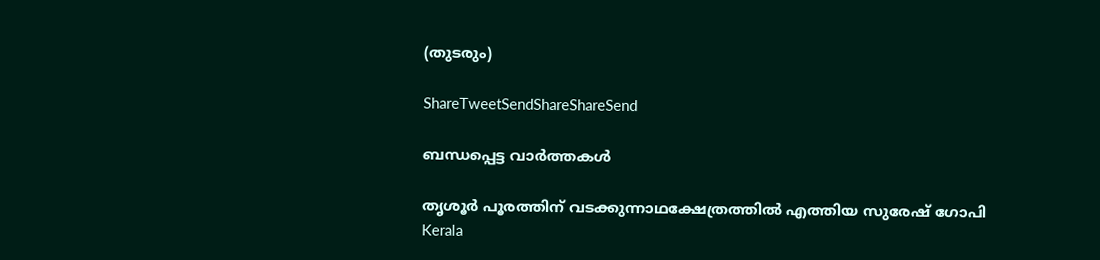(തുടരും)

ShareTweetSendShareShareSend

ബന്ധപ്പെട്ട വാര്‍ത്തകള്‍

തൃശൂര്‍ പൂരത്തിന് വടക്കുന്നാഥക്ഷേത്രത്തില്‍ എത്തിയ സുരേഷ് ഗോപി
Kerala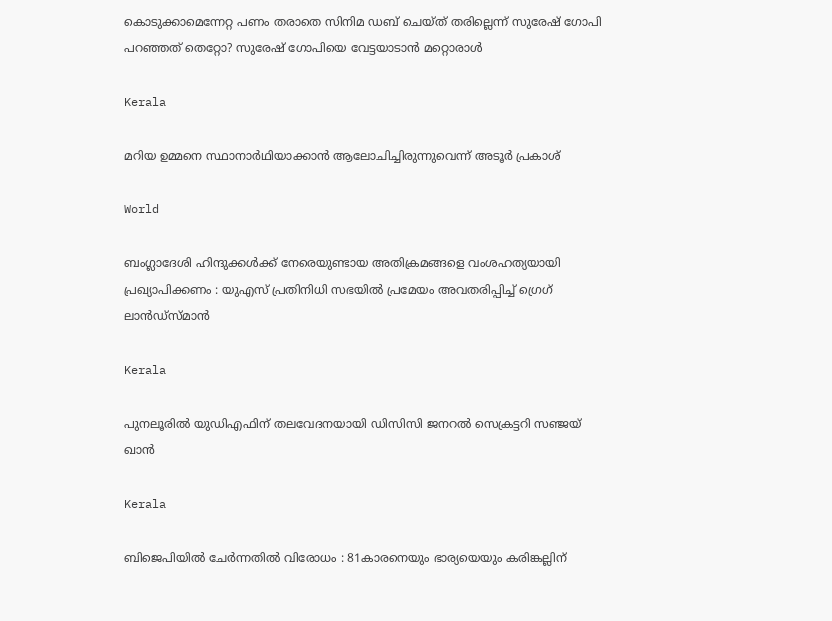കൊടുക്കാമെന്നേറ്റ പണം തരാതെ സിനിമ ഡബ് ചെയ്ത് തരില്ലെന്ന് സുരേഷ് ഗോപി പറഞ്ഞത് തെറ്റോ? സുരേഷ് ഗോപിയെ വേട്ടയാടാന്‍ മറ്റൊരാള്‍

Kerala

മറിയ ഉമ്മനെ സ്ഥാനാര്‍ഥിയാക്കാന്‍ ആലോചിച്ചിരുന്നുവെന്ന് അടൂര്‍ പ്രകാശ്

World

ബംഗ്ലാദേശി ഹിന്ദുക്കൾക്ക് നേരെയുണ്ടായ അതിക്രമങ്ങളെ വംശഹത്യയായി പ്രഖ്യാപിക്കണം : യുഎസ് പ്രതിനിധി സഭയിൽ പ്രമേയം അവതരിപ്പിച്ച് ഗ്രെഗ് ലാൻഡ്സ്മാൻ

Kerala

പുനലൂരില്‍ യുഡിഎഫിന് തലവേദനയായി ഡിസിസി ജനറല്‍ സെക്രട്ടറി സഞ്ജയ് ഖാന്‍

Kerala

ബിജെപിയില്‍ ചേര്‍ന്നതില്‍ വിരോധം : 81കാരനെയും ഭാര്യയെയും കരിങ്കല്ലിന്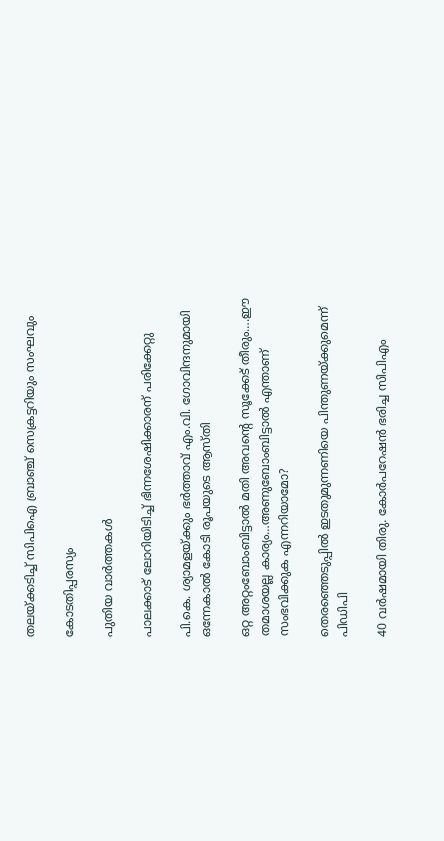തലയ്‌ക്കടിച്ച് സിപിഐ ബ്രാഞ്ച് സെക്രട്ടറിയും സംഘവും

കോടതിപ്പരസ്യം

പുതിയ വാര്‍ത്തകള്‍

പാലക്കാട് ലോറിയിടിച്ച് ഭിന്നശേഷിക്കാരന് പരിക്കേറ്റു

പി.കെ. ശ്യാമളയ്‌ക്കും ഭര്‍ത്താവ് എം.വി. ഗോവിന്ദനുമായി ഒന്നേകാല്‍ കോടി രൂപയുടെ ആസ്തി

ഒറ്റ അറ്റംബോംബിട്ടാൽ മതി അവന്റെ സൂക്കേട് തീരും….ഈ തമാശയല്ല കാര്യം…അണുബോംബിട്ടാല്‍ എന്താണ് സംഭവിക്കുക എന്നറിയാമോ?

തെരഞ്ഞെടുപ്പില്‍ ഇടതുമുന്നണിയെ പിന്തുണയ്‌ക്കുമെന്ന് പിഡിപി

40 വര്‍ഷമായി തിരു. കോര്‍പറേഷന്‍ ഭരിച്ച സിപിഎം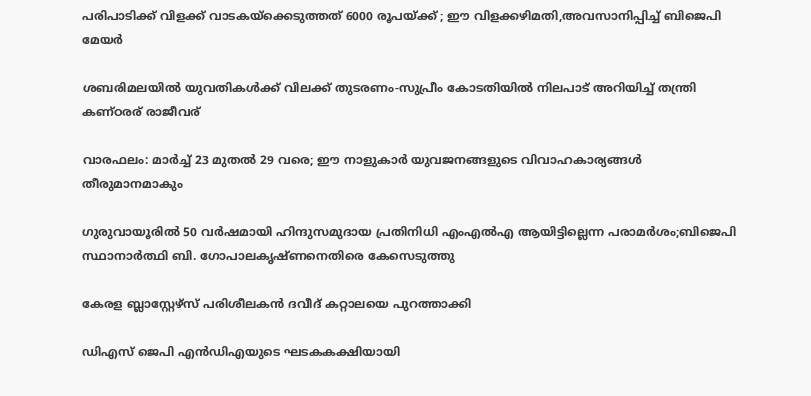പരിപാടിക്ക് വിളക്ക് വാടകയ്‌ക്കെടുത്തത് 6000 രൂപയ്‌ക്ക് ; ഈ വിളക്കഴിമതി,അവസാനിപ്പിച്ച് ബിജെപി മേയര്‍

ശബരിമലയില്‍ യുവതികള്‍ക്ക് വിലക്ക് തുടരണം-സുപ്രീം കോടതിയില്‍ നിലപാട് അറിയിച്ച് തന്ത്രി കണ്ഠരര് രാജീവര്

വാരഫലം: മാര്‍ച്ച് 23 മുതല്‍ 29 വരെ; ഈ നാളുകാര്‍ യുവജനങ്ങളുടെ വിവാഹകാര്യങ്ങള്‍ തീരുമാനമാകും

ഗുരുവായൂരില്‍ 50 വര്‍ഷമായി ഹിന്ദുസമുദായ പ്രതിനിധി എംഎല്‍എ ആയിട്ടില്ലെന്ന പരാമര്‍ശം;ബിജെപി സ്ഥാനാര്‍ത്ഥി ബി. ഗോപാലകൃഷ്ണനെതിരെ കേസെടുത്തു

കേരള ബ്ലാസ്റ്റേഴ്സ് പരിശീലകന്‍ ദവീദ് കറ്റാലയെ പുറത്താക്കി

ഡിഎസ് ജെപി എൻഡിഎയുടെ ഘടകകക്ഷിയായി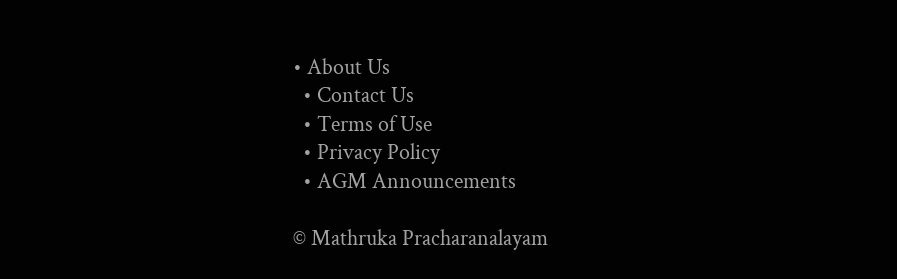• About Us
  • Contact Us
  • Terms of Use
  • Privacy Policy
  • AGM Announcements

© Mathruka Pracharanalayam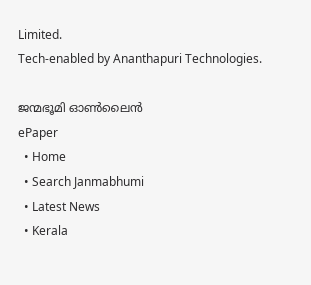Limited.
Tech-enabled by Ananthapuri Technologies.

ജന്മഭൂമി ഓണ്‍ലൈന്‍
ePaper
  • Home
  • Search Janmabhumi
  • Latest News
  • Kerala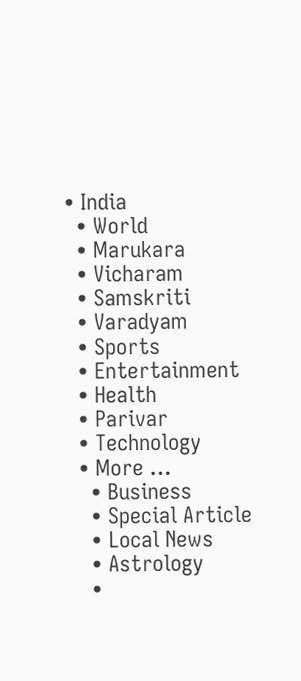• India
  • World
  • Marukara
  • Vicharam
  • Samskriti
  • Varadyam
  • Sports
  • Entertainment
  • Health
  • Parivar
  • Technology
  • More …
    • Business
    • Special Article
    • Local News
    • Astrology
    •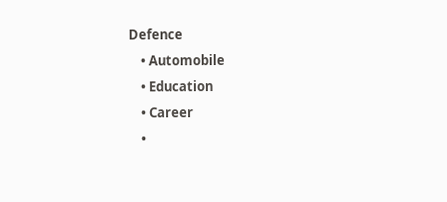Defence
    • Automobile
    • Education
    • Career
    •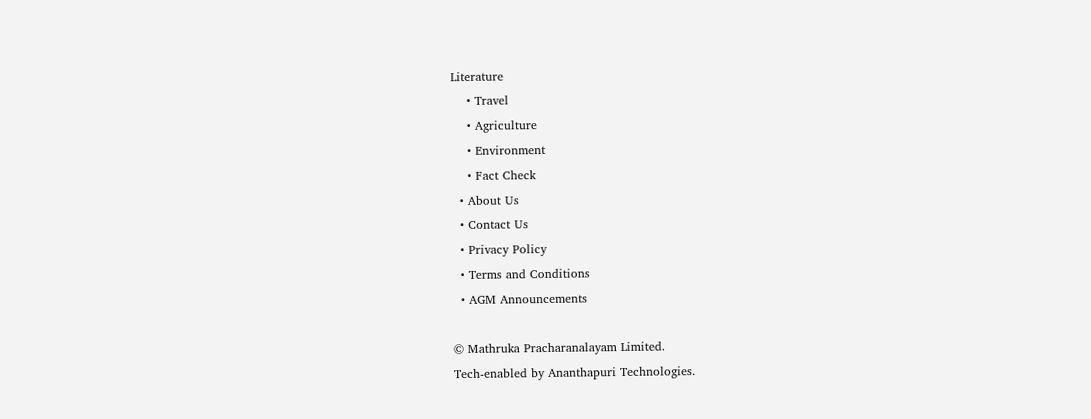Literature
    • Travel
    • Agriculture
    • Environment
    • Fact Check
  • About Us
  • Contact Us
  • Privacy Policy
  • Terms and Conditions
  • AGM Announcements

© Mathruka Pracharanalayam Limited.
Tech-enabled by Ananthapuri Technologies.